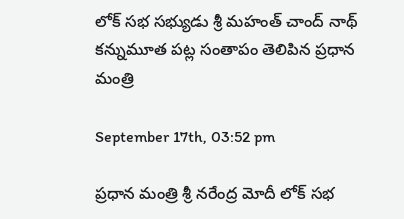లోక్ సభ సభ్యుడు శ్రీ మహంత్ చాంద్ నాథ్ కన్నుమూత పట్ల సంతాపం తెలిపిన ప్రధాన మంత్రి

September 17th, 03:52 pm

ప్రధాన మంత్రి శ్రీ నరేంద్ర మోదీ లోక్ సభ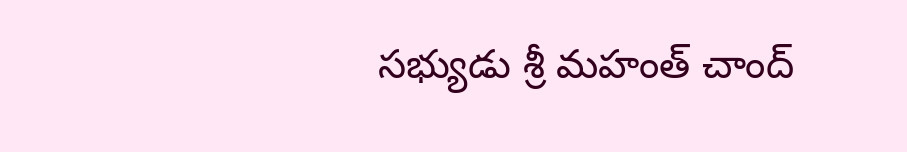సభ్యుడు శ్రీ మహంత్ చాంద్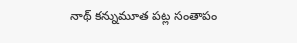నాథ్ కన్నుమూత పట్ల సంతాపం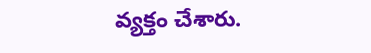వ్యక్తం చేశారు.